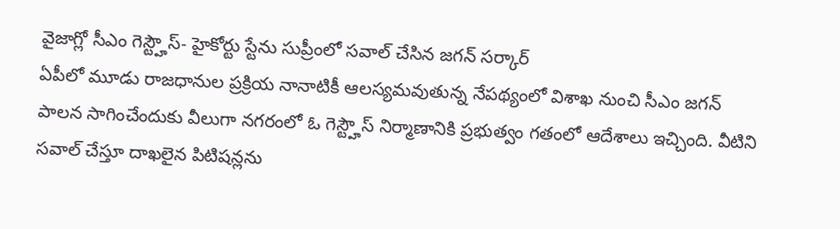వైజాగ్లో సీఎం గెస్ట్హౌస్- హైకోర్టు స్టేను సుప్రీంలో సవాల్ చేసిన జగన్ సర్కార్
ఏపీలో మూడు రాజధానుల ప్రక్రియ నానాటికీ ఆలస్యమవుతున్న నేపథ్యంలో విశాఖ నుంచి సీఎం జగన్ పాలన సాగించేందుకు వీలుగా నగరంలో ఓ గెస్ట్హౌస్ నిర్మాణానికి ప్రభుత్వం గతంలో ఆదేశాలు ఇచ్చింది. వీటిని సవాల్ చేస్తూ దాఖలైన పిటిషన్లను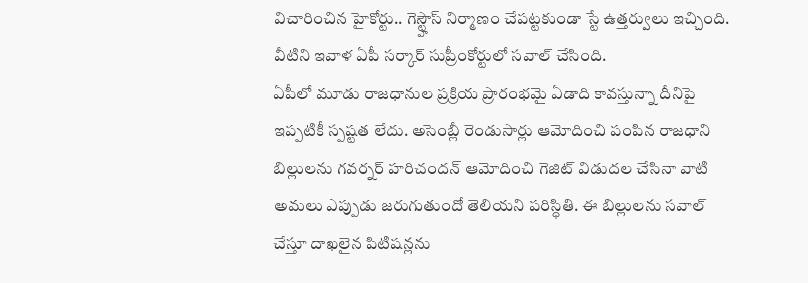విచారించిన హైకోర్టు.. గెస్ట్హౌస్ నిర్మాణం చేపట్టకుండా స్టే ఉత్తర్వులు ఇచ్చింది. వీటిని ఇవాళ ఏపీ సర్కార్ సుప్రీంకోర్టులో సవాల్ చేసింది.
ఏపీలో మూడు రాజధానుల ప్రక్రియ ప్రారంభమై ఏడాది కావస్తున్నా దీనిపై ఇప్పటికీ స్పష్టత లేదు. అసెంబ్లీ రెండుసార్లు ఆమోదించి పంపిన రాజధాని బిల్లులను గవర్నర్ హరిచందన్ ఆమోదించి గెజిట్ విడుదల చేసినా వాటి అమలు ఎప్పుడు జరుగుతుందో తెలియని పరిస్ధితి. ఈ బిల్లులను సవాల్ చేస్తూ దాఖలైన పిటిషన్లను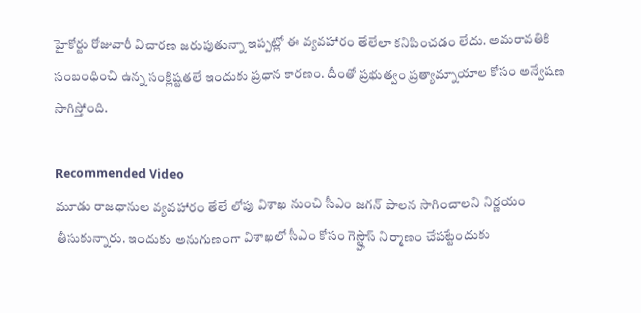హైకోర్టు రోజువారీ విచారణ జరుపుతున్నా ఇప్పట్లో ఈ వ్యవహారం తేలేలా కనిపించడం లేదు. అమరావతికి సంబంధించి ఉన్న సంక్లిష్టతలే ఇందుకు ప్రధాన కారణం. దీంతో ప్రభుత్వం ప్రత్యామ్నాయాల కోసం అన్వేషణ సాగిస్తోంది.

Recommended Video
మూడు రాజధానుల వ్యవహారం తేలే లోపు విశాఖ నుంచి సీఎం జగన్ పాలన సాగించాలని నిర్ణయం తీసుకున్నారు. ఇందుకు అనుగుణంగా విశాఖలో సీఎం కోసం గెస్ట్హౌస్ నిర్మాణం చేపట్టేందుకు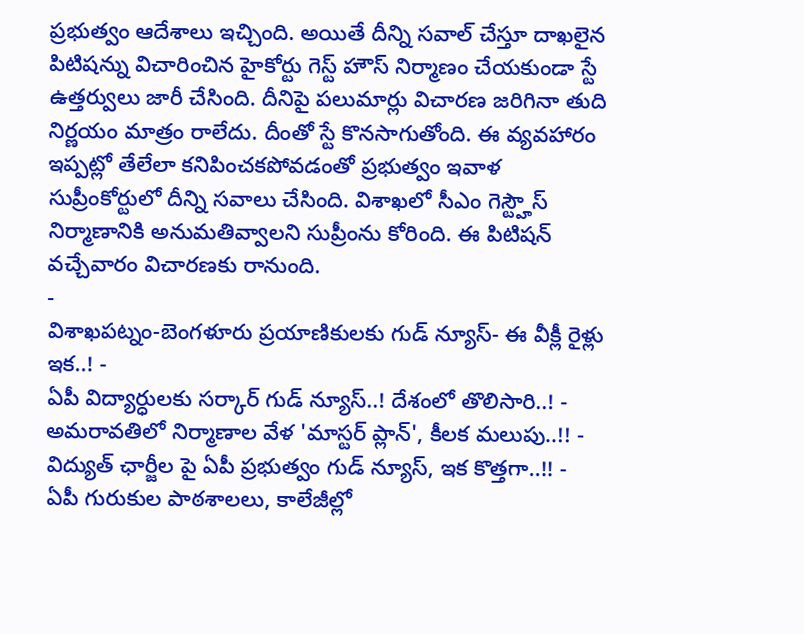ప్రభుత్వం ఆదేశాలు ఇచ్చింది. అయితే దీన్ని సవాల్ చేస్తూ దాఖలైన పిటిషన్ను విచారించిన హైకోర్టు గెస్ట్ హౌస్ నిర్మాణం చేయకుండా స్టే ఉత్తర్వులు జారీ చేసింది. దీనిపై పలుమార్లు విచారణ జరిగినా తుది నిర్ణయం మాత్రం రాలేదు. దీంతో స్టే కొనసాగుతోంది. ఈ వ్యవహారం ఇప్పట్లో తేలేలా కనిపించకపోవడంతో ప్రభుత్వం ఇవాళ సుప్రీంకోర్టులో దీన్ని సవాలు చేసింది. విశాఖలో సీఎం గెస్ట్హౌస్ నిర్మాణానికి అనుమతివ్వాలని సుప్రీంను కోరింది. ఈ పిటిషన్ వచ్చేవారం విచారణకు రానుంది.
-
విశాఖపట్నం-బెంగళూరు ప్రయాణికులకు గుడ్ న్యూస్- ఈ వీక్లీ రైళ్లు ఇక..! -
ఏపీ విద్యార్ధులకు సర్కార్ గుడ్ న్యూస్..! దేశంలో తొలిసారి..! -
అమరావతిలో నిర్మాణాల వేళ 'మాస్టర్ ప్లాన్', కీలక మలుపు..!! -
విద్యుత్ ఛార్జీల పై ఏపీ ప్రభుత్వం గుడ్ న్యూస్, ఇక కొత్తగా..!! -
ఏపీ గురుకుల పాఠశాలలు, కాలేజీల్లో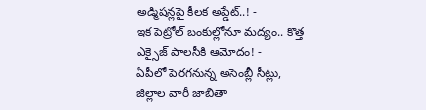అడ్మిషన్లపై కీలక అప్డేట్..! -
ఇక పెట్రోల్ బంకుల్లోనూ మద్యం.. కొత్త ఎక్సైజ్ పాలసీకి ఆమోదం! -
ఏపీలో పెరగనున్న అసెంబ్లీ సీట్లు, జిల్లాల వారీ జాబితా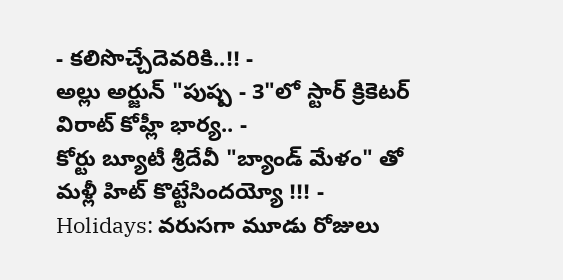- కలిసొచ్చేదెవరికి..!! -
అల్లు అర్జున్ "పుష్ప - 3"లో స్టార్ క్రికెటర్ విరాట్ కోహ్లీ భార్య.. -
కోర్టు బ్యూటీ శ్రీదేవీ "బ్యాండ్ మేళం" తో మళ్లీ హిట్ కొట్టేసిందయ్యో !!! -
Holidays: వరుసగా మూడు రోజులు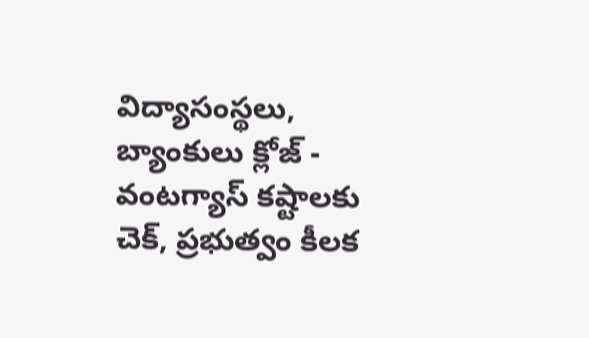విద్యాసంస్థలు, బ్యాంకులు క్లోజ్ -
వంటగ్యాస్ కష్టాలకు చెక్, ప్రభుత్వం కీలక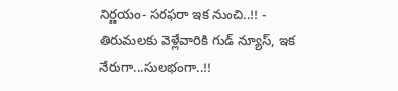నిర్ణయం- సరఫరా ఇక నుంచి..!! -
తిరుమలకు వెళ్లేవారికి గుడ్ న్యూస్, ఇక నేరుగా...సులభంగా..!!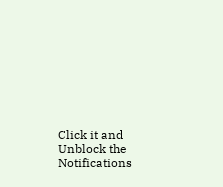Click it and Unblock the Notifications